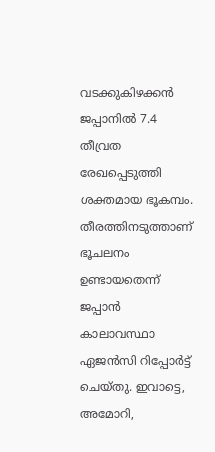വടക്കുകിഴക്കൻ ജപ്പാനിൽ 7.4 തീവ്രത രേഖപ്പെടുത്തി ശക്തമായ ഭൂകമ്പം. തീരത്തിനടുത്താണ് ഭൂചലനം ഉണ്ടായതെന്ന് ജപ്പാൻ കാലാവസ്ഥാ ഏജൻസി റിപ്പോർട്ട് ചെയ്തു. ഇവാട്ടെ, അമോറി,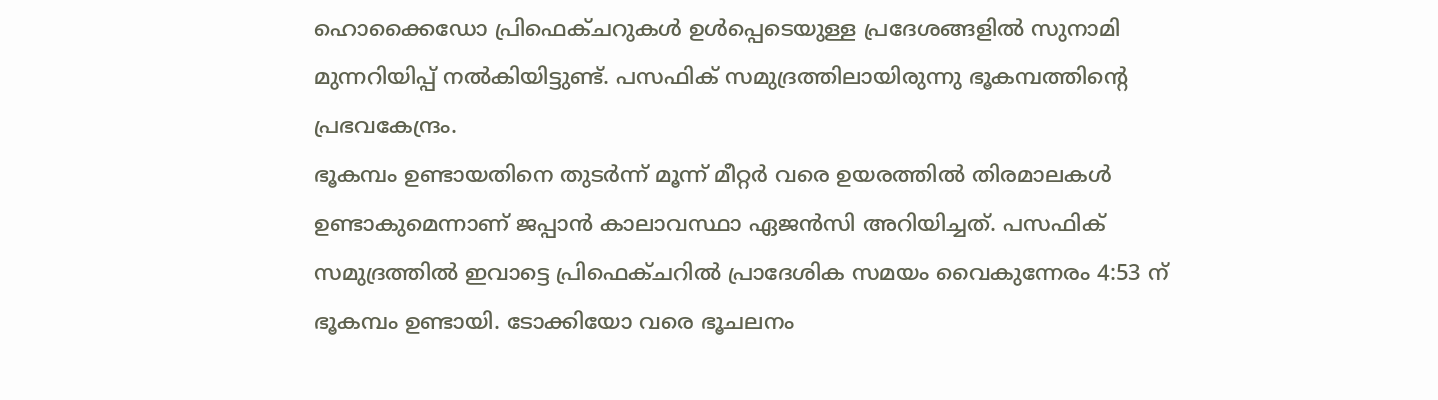ഹൊക്കൈഡോ പ്രിഫെക്ചറുകൾ ഉൾപ്പെടെയുള്ള പ്രദേശങ്ങളിൽ സുനാമി മുന്നറിയിപ്പ് നൽകിയിട്ടുണ്ട്. പസഫിക് സമുദ്രത്തിലായിരുന്നു ഭൂകമ്പത്തിന്റെ പ്രഭവകേന്ദ്രം.
ഭൂകമ്പം ഉണ്ടായതിനെ തുടർന്ന് മൂന്ന് മീറ്റർ വരെ ഉയരത്തിൽ തിരമാലകൾ ഉണ്ടാകുമെന്നാണ് ജപ്പാൻ കാലാവസ്ഥാ ഏജൻസി അറിയിച്ചത്. പസഫിക് സമുദ്രത്തിൽ ഇവാട്ടെ പ്രിഫെക്ചറിൽ പ്രാദേശിക സമയം വൈകുന്നേരം 4:53 ന് ഭൂകമ്പം ഉണ്ടായി. ടോക്കിയോ വരെ ഭൂചലനം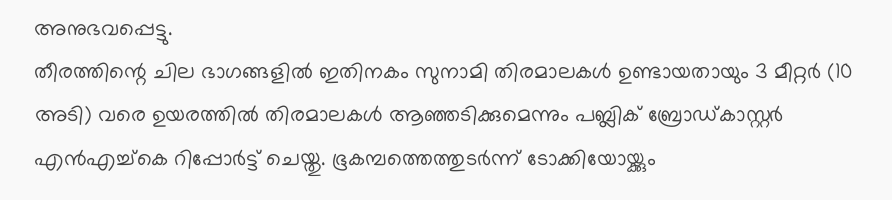അനുഭവപ്പെട്ടു.
തീരത്തിന്റെ ചില ഭാഗങ്ങളിൽ ഇതിനകം സുനാമി തിരമാലകൾ ഉണ്ടായതായും 3 മീറ്റർ (10 അടി) വരെ ഉയരത്തിൽ തിരമാലകൾ ആഞ്ഞടിക്കുമെന്നും പബ്ലിക് ബ്രോഡ്കാസ്റ്റർ എൻഎച്ച്കെ റിപ്പോർട്ട് ചെയ്തു. ഭൂകമ്പത്തെത്തുടർന്ന് ടോക്കിയോയ്ക്കും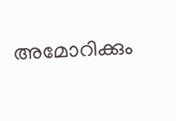അമോറിക്കും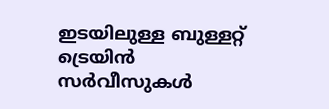ഇടയിലുള്ള ബുള്ളറ്റ് ട്രെയിൻ സർവീസുകൾ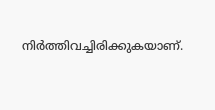നിർത്തിവച്ചിരിക്കുകയാണ്.